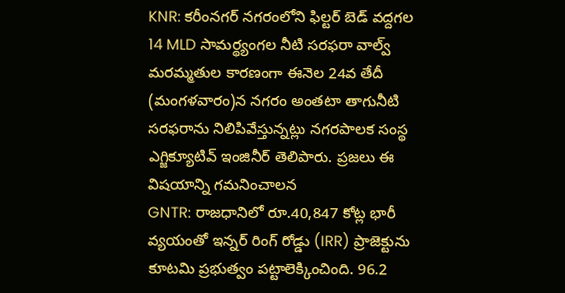KNR: కరీంనగర్ నగరంలోని ఫిల్టర్ బెడ్ వద్దగల 14 MLD సామర్థ్యంగల నీటి సరఫరా వాల్వ్ మరమ్మతుల కారణంగా ఈనెల 24వ తేదీ (మంగళవారం)న నగరం అంతటా తాగునీటి సరఫరాను నిలిపివేస్తున్నట్లు నగరపాలక సంస్థ ఎగ్జిక్యూటివ్ ఇంజినీర్ తెలిపారు. ప్రజలు ఈ విషయాన్ని గమనించాలన
GNTR: రాజధానిలో రూ.40,847 కోట్ల భారీ వ్యయంతో ఇన్నర్ రింగ్ రోడ్డు (IRR) ప్రాజెక్టును కూటమి ప్రభుత్వం పట్టాలెక్కించింది. 96.2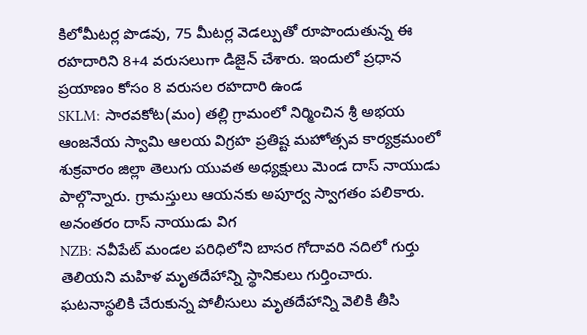కిలోమీటర్ల పొడవు, 75 మీటర్ల వెడల్పుతో రూపొందుతున్న ఈ రహదారిని 8+4 వరుసలుగా డిజైన్ చేశారు. ఇందులో ప్రధాన ప్రయాణం కోసం 8 వరుసల రహదారి ఉండ
SKLM: సారవకోట(మం) తల్లి గ్రామంలో నిర్మించిన శ్రీ అభయ ఆంజనేయ స్వామి ఆలయ విగ్రహ ప్రతిష్ట మహోత్సవ కార్యక్రమంలో శుక్రవారం జిల్లా తెలుగు యువత అధ్యక్షులు మెండ దాస్ నాయుడు పాల్గొన్నారు. గ్రామస్తులు ఆయనకు అపూర్వ స్వాగతం పలికారు. అనంతరం దాస్ నాయుడు విగ
NZB: నవీపేట్ మండల పరిధిలోని బాసర గోదావరి నదిలో గుర్తు తెలియని మహిళ మృతదేహాన్ని స్థానికులు గుర్తించారు. ఘటనాస్థలికి చేరుకున్న పోలీసులు మృతదేహాన్ని వెలికి తీసి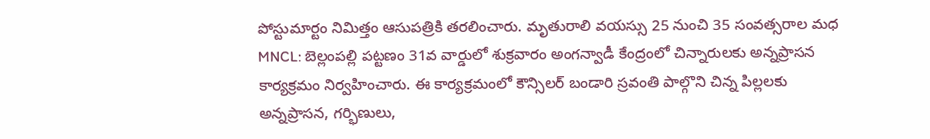పోస్టుమార్టం నిమిత్తం ఆసుపత్రికి తరలించారు. మృతురాలి వయస్సు 25 నుంచి 35 సంవత్సరాల మధ
MNCL: బెల్లంపల్లి పట్టణం 31వ వార్డులో శుక్రవారం అంగన్వాడీ కేంద్రంలో చిన్నారులకు అన్నప్రాసన కార్యక్రమం నిర్వహించారు. ఈ కార్యక్రమంలో కౌన్సిలర్ బండారి స్రవంతి పాల్గొని చిన్న పిల్లలకు అన్నప్రాసన, గర్భిణులు,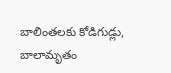బాలింతలకు కోడిగుడ్లు, బాలామృతం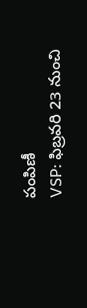పంపిణీ
VSP: ఫిబ్రవరి 23 నుంచి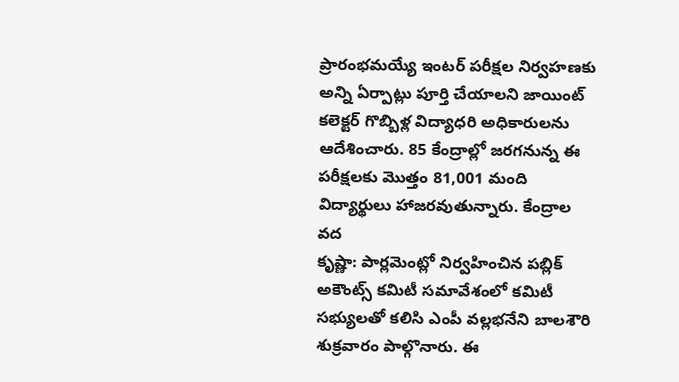ప్రారంభమయ్యే ఇంటర్ పరీక్షల నిర్వహణకు అన్ని ఏర్పాట్లు పూర్తి చేయాలని జాయింట్ కలెక్టర్ గొబ్బిళ్ల విద్యాధరి అధికారులను ఆదేశించారు. 85 కేంద్రాల్లో జరగనున్న ఈ పరీక్షలకు మొత్తం 81,001 మంది విద్యార్థులు హాజరవుతున్నారు. కేంద్రాల వద
కృష్ణా: పార్లమెంట్లో నిర్వహించిన పబ్లిక్ అకౌంట్స్ కమిటీ సమావేశంలో కమిటీ సభ్యులతో కలిసి ఎంపీ వల్లభనేని బాలశౌరి శుక్రవారం పాల్గొనారు. ఈ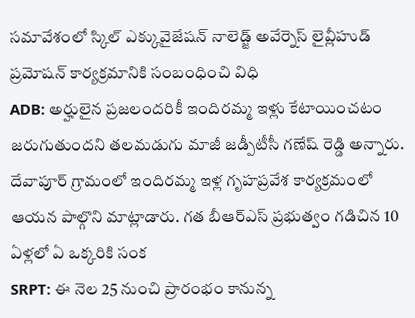సమావేశంలో స్కిల్ ఎక్కువైజేషన్ నాలెడ్జ్ అవేర్నెస్ లైవ్లీహుడ్ ప్రమోషన్ కార్యక్రమానికి సంబంధించి విధి
ADB: అర్హులైన ప్రజలందరికీ ఇందిరమ్మ ఇళ్లు కేటాయించటం జరుగుతుందని తలమడుగు మాజీ జడ్పీటీసీ గణేష్ రెడ్డి అన్నారు. దేవాపూర్ గ్రామంలో ఇందిరమ్మ ఇళ్ల గృహప్రవేశ కార్యక్రమంలో ఆయన పాల్గొని మాట్లాడారు. గత బీఆర్ఎస్ ప్రభుత్వం గడిచిన 10 ఏళ్లలో ఏ ఒక్కరికి సంక
SRPT: ఈ నెల 25 నుంచి ప్రారంభం కానున్న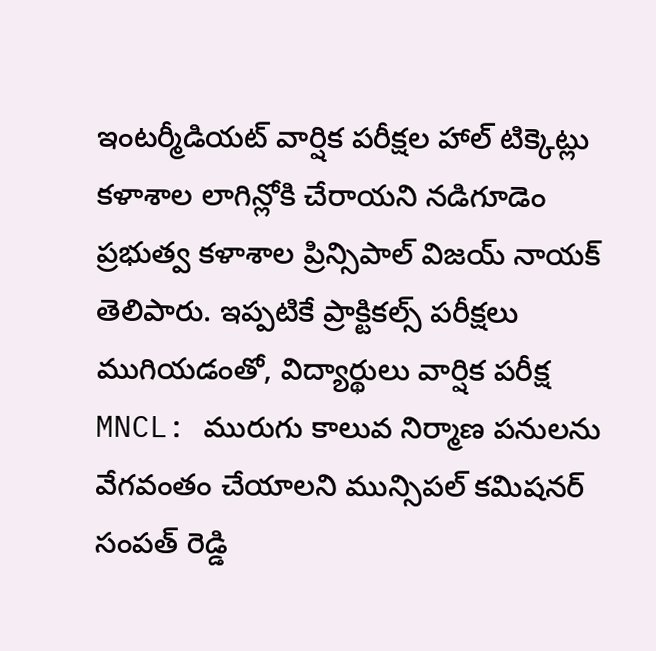ఇంటర్మీడియట్ వార్షిక పరీక్షల హాల్ టిక్కెట్లు కళాశాల లాగిన్లోకి చేరాయని నడిగూడెం ప్రభుత్వ కళాశాల ప్రిన్సిపాల్ విజయ్ నాయక్ తెలిపారు. ఇప్పటికే ప్రాక్టికల్స్ పరీక్షలు ముగియడంతో, విద్యార్థులు వార్షిక పరీక్ష
MNCL: మురుగు కాలువ నిర్మాణ పనులను వేగవంతం చేయాలని మున్సిపల్ కమిషనర్ సంపత్ రెడ్డి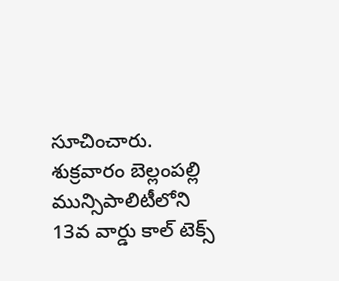సూచించారు. శుక్రవారం బెల్లంపల్లి మున్సిపాలిటీలోని 13వ వార్డు కాల్ టెక్స్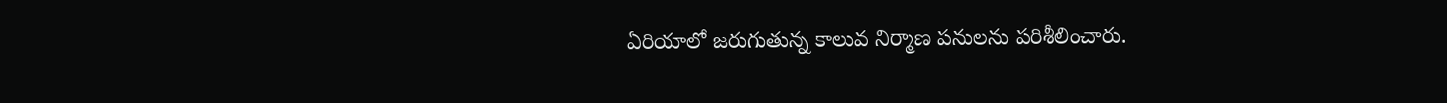ఏరియాలో జరుగుతున్న కాలువ నిర్మాణ పనులను పరిశీలించారు.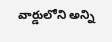వార్డులోని అన్ని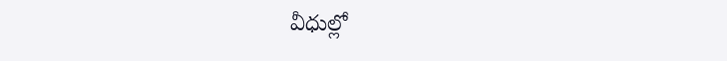వీధుల్లో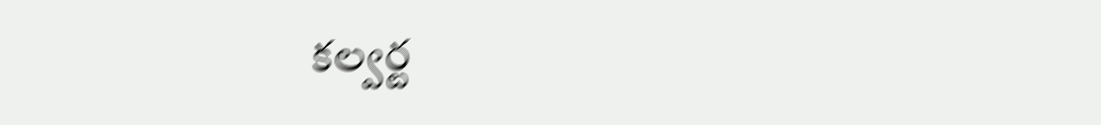కల్వర్ట